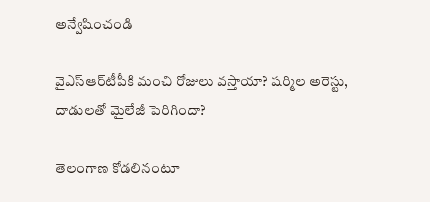అన్వేషించండి

వైఎస్‌ఆర్‌టీపీకి మంచి రోజులు వస్తాయా? షర్మిల అరెస్టు, దాడులతో మైలేజీ పెరిగిందా?

తెలంగాణ కోడలినంటూ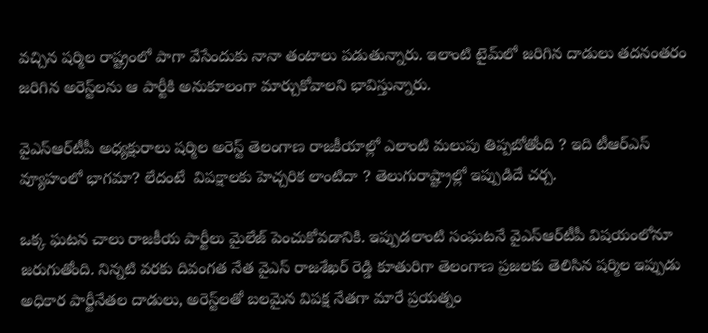వచ్చిన షర్మిల రాష్ట్రంలో పాగా వేసేందుకు నానా తంటాలు పడుతున్నారు. ఇలాంటి టైమ్‌లో జరిగిన దాడులు తదనంతరం జరిగిన అరెస్ట్‌లను ఆ పార్టీకి అనుకూలంగా మార్చుకోవాలని భావిస్తున్నారు.

వైఎస్‌ఆర్‌టీపీ అధ్యక్షురాలు షర్మిల అరెస్ట్‌ తెలంగాణ రాజకీయాల్లో ఎలాంటి మలుపు తిప్పబోతోంది ? ఇది టీఆర్‌ఎస్‌ వ్యూహంలో భాగమా? లేదంటే  విపక్షాలకు హెచ్చరిక లాంటిదా ? తెలుగురాష్ట్రాల్లో ఇప్పుడిదే చర్చ.

ఒక్క ఘటన చాలు రాజకీయ పార్టీలు మైలేజ్‌ పెంచుకోవడానికి. ఇప్పుడలాంటి సంఘటనే వైఎస్‌ఆర్‌టీపీ విషయంలోనూ జరుగుతోంది. నిన్నటి వరకు దివంగత నేత వైఎస్‌ రాజశేఖర్‌ రెడ్డి కూతురిగా తెలంగాణ ప్రజలకు తెలిసిన షర్మిల ఇప్పుడు అధికార పార్టీనేతల దాడులు, అరెస్ట్‌లతో బలమైన విపక్ష నేతగా మారే ప్రయత్నం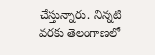చేస్తున్నారు. నిన్నటి వరకు తెలంగాణలో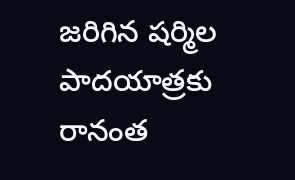జరిగిన షర్మిల పాదయాత్రకు రానంత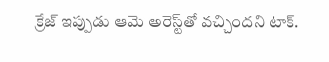క్రేజ్‌ ఇప్పుడు ఆమె అరెస్ట్‌తో వచ్చిందని టాక్.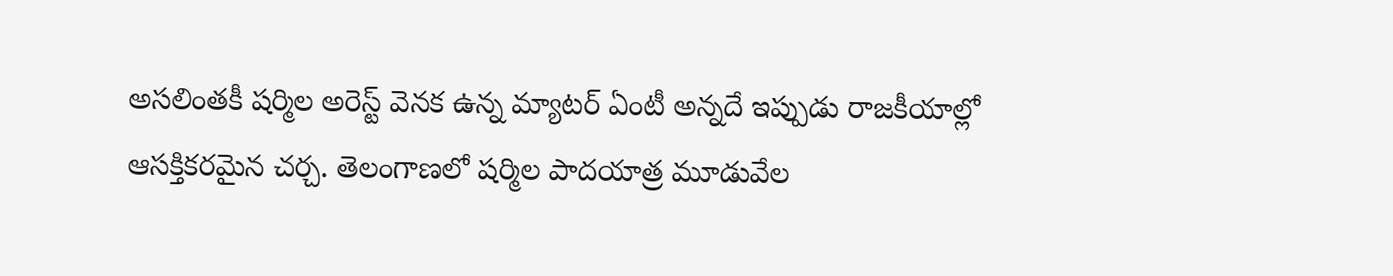అసలింతకీ షర్మిల అరెస్ట్‌ వెనక ఉన్న మ్యాటర్‌ ఏంటీ అన్నదే ఇప్పుడు రాజకీయాల్లో ఆసక్తికరమైన చర్చ. తెలంగాణలో షర్మిల పాదయాత్ర మూడువేల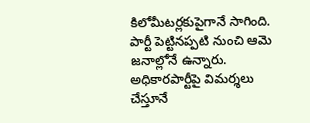కిలోమీటర్లకుపైగానే సాగింది. పార్టీ పెట్టినప్పటి నుంచి ఆమె జనాల్లోనే ఉన్నారు. అధికారపార్టీపై విమర్శలు చేస్తూనే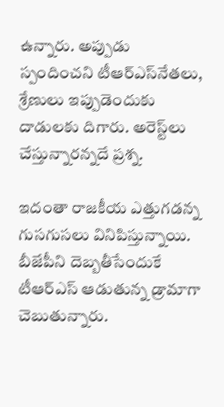ఉన్నారు. అప్పుడు స్పందించని టీఆర్‌ఎస్‌నేతలు, శ్రేణులు ఇప్పుడెందుకు దాడులకు దిగారు. అరెస్ట్‌లు చేస్తున్నారన్నదే ప్రశ్న.

ఇదంతా రాజకీయ ఎత్తుగడన్న గుసగుసలు వినిపిస్తున్నాయి. బీజేపీని దెబ్బతీసేందుకే టీఆర్‌ఎస్‌ ఆడుతున్న డ్రామాగా చెబుతున్నారు.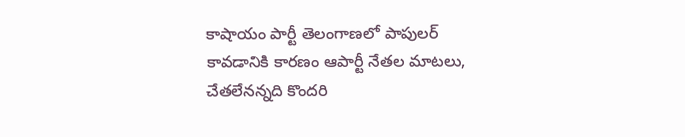కాషాయం పార్టీ తెలంగాణలో పాపులర్‌ కావడానికి కారణం ఆపార్టీ నేతల మాటలు, చేతలేనన్నది కొందరి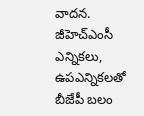వాదన. జీహెచ్‌ఎంసీ ఎన్నికలు, ఉపఎన్నికలతో బీజేపీ బలం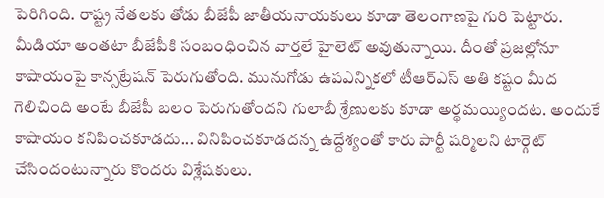పెరిగింది. రాష్ట్ర నేతలకు తోడు బీజేపీ జాతీయనాయకులు కూడా తెలంగాణపై గురి పెట్టారు. మీడియా అంతటా బీజేపీకి సంబంధించిన వార్తలే హైలెట్‌ అవుతున్నాయి. దీంతో ప్రజల్లోనూ కాషాయంపై కాన్సట్రేషన్‌ పెరుగుతోంది. మునుగోడు ఉపఎన్నికలో టీఆర్‌ఎస్‌ అతి కష్టం మీద గెలిచింది అంటే బీజేపీ బలం పెరుగుతోందని గులాబీ శ్రేణులకు కూడా అర్థమయ్యిందట. అందుకే కాషాయం కనిపించకూడదు... వినిపించకూడదన్న ఉద్దేశ్యంతో కారు పార్టీ షర్మిలని టార్గెట్‌ చేసిందంటున్నారు కొందరు విశ్లేషకులు.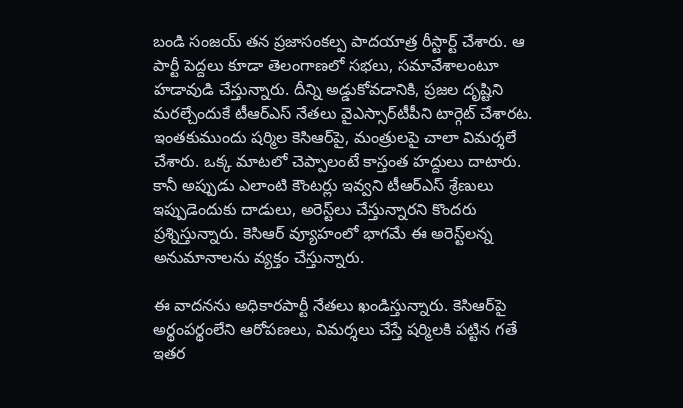బండి సంజయ్‌ తన ప్రజాసంకల్ప పాదయాత్ర రీస్టార్ట్ చేశారు. ఆ పార్టీ పెద్దలు కూడా తెలంగాణలో సభలు, సమావేశాలంటూ హడావుడి చేస్తున్నారు. దీన్ని అడ్డుకోవడానికి, ప్రజల దృష్టిని మరల్చేందుకే టీఆర్‌ఎస్‌ నేతలు వైఎస్సార్‌టీపీని టార్గెట్ చేశారట. ఇంతకుముందు షర్మిల కెసిఆర్‌పై, మంత్రులపై చాలా విమర్శలే చేశారు. ఒక్క మాటలో చెప్పాలంటే కాస్తంత హద్దులు దాటారు. కానీ అప్పుడు ఎలాంటి కౌంటర్లు ఇవ్వని టీఆర్‌ఎస్‌ శ్రేణులు ఇప్పుడెందుకు దాడులు, అరెస్ట్‌లు చేస్తున్నారని కొందరు ప్రశ్నిస్తున్నారు. కెసిఆర్‌ వ్యూహంలో భాగమే ఈ అరెస్ట్‌లన్న అనుమానాలను వ్యక్తం చేస్తున్నారు.

ఈ వాదనను అధికారపార్టీ నేతలు ఖండిస్తున్నారు. కెసిఆర్‌పై అర్థంపర్థంలేని ఆరోపణలు, విమర్శలు చేస్తే షర్మిలకి పట్టిన గతే ఇతర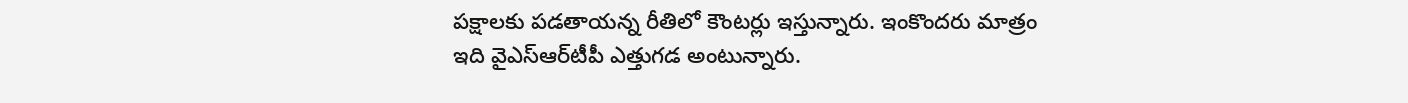పక్షాలకు పడతాయన్న రీతిలో కౌంటర్లు ఇస్తున్నారు. ఇంకొందరు మాత్రం ఇది వైఎస్‌ఆర్‌టీపీ ఎత్తుగడ అంటున్నారు.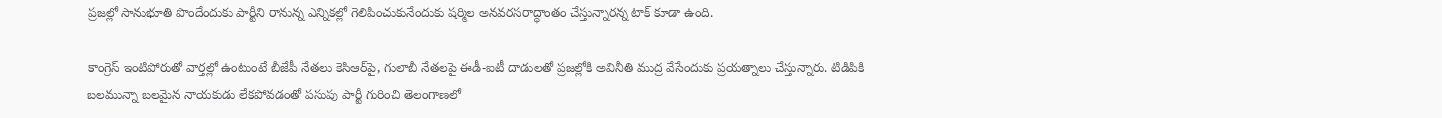ప్రజల్లో సానుభూతి పొందేందుకు పార్టీని రానున్న ఎన్నికల్లో గెలిపించుకునేందుకు షర్మిల అనవరసరాద్ధాంతం చేస్తున్నారన్న టాక్‌ కూడా ఉంది.

కాంగ్రెస్‌ ఇంటిపోరుతో వార్తల్లో ఉంటుంటే బీజేపీ నేతలు కెసిఆర్‌పై, గులాబీ నేతలపై ఈడీ-ఐటీ దాడులతో ప్రజల్లోకి అవినీతి ముద్ర వేసేందుకు ప్రయత్నాలు చేస్తున్నారు. టిడిపికి బలమున్నా బలమైన నాయకుడు లేకపోవడంతో పసుపు పార్టీ గురించి తెలంగాణలో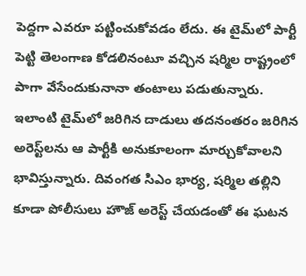పెద్దగా ఎవరూ పట్టించుకోవడం లేదు. ఈ టైమ్‌లో పార్టీ పెట్టి తెలంగాణ కోడలినంటూ వచ్చిన షర్మిల రాష్ట్రంలో పాగా వేసేందుకునానా తంటాలు పడుతున్నారు. ఇలాంటి టైమ్‌లో జరిగిన దాడులు తదనంతరం జరిగిన అరెస్ట్‌లను ఆ పార్టీకి అనుకూలంగా మార్చుకోవాలని భావిస్తున్నారు. దివంగత సిఎం భార్య, షర్మిల తల్లిని కూడా పోలీసులు హౌజ్‌ అరెస్ట్‌ చేయడంతో ఈ ఘటన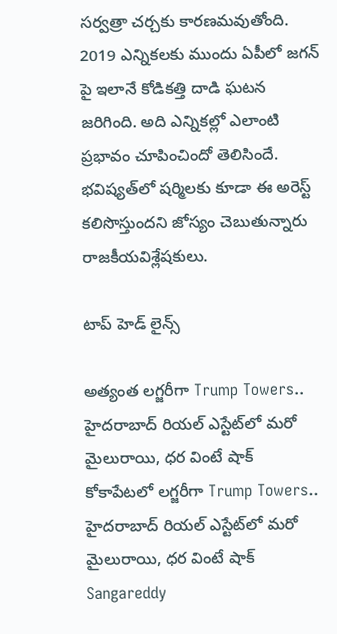సర్వత్రా చర్చకు కారణమవుతోంది. 2019 ఎన్నికలకు ముందు ఏపీలో జగన్‌ పై ఇలానే కోడికత్తి దాడి ఘటన జరిగింది. అది ఎన్నికల్లో ఎలాంటి ప్రభావం చూపించిందో తెలిసిందే. భవిష్యత్‌లో షర్మిలకు కూడా ఈ అరెస్ట్‌ కలిసొస్తుందని జోస్యం చెబుతున్నారు రాజకీయవిశ్లేషకులు.

టాప్ హెడ్ లైన్స్

అత్యంత లగ్జరీగా Trump Towers.. హైదరాబాద్ రియల్ ఎస్టేట్‌లో మరో మైలురాయి, ధర వింటే షాక్
కోకాపేటలో లగ్జరీగా Trump Towers.. హైదరాబాద్ రియల్ ఎస్టేట్‌లో మరో మైలురాయి, ధర వింటే షాక్
Sangareddy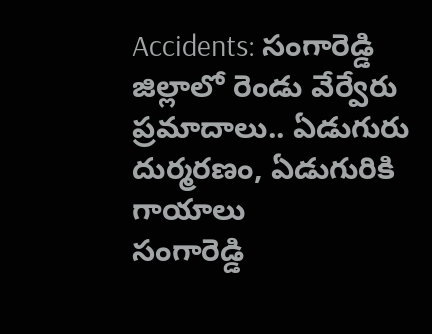Accidents: సంగారెడ్డి జిల్లాలో రెండు వేర్వేరు ప్రమాదాలు.. ఏడుగురు దుర్మరణం, ఏడుగురికి గాయాలు
సంగారెడ్డి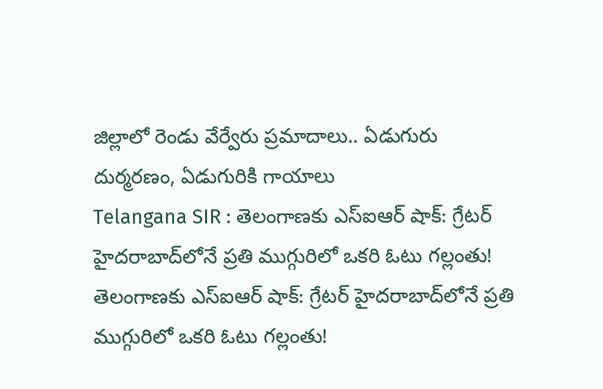జిల్లాలో రెండు వేర్వేరు ప్రమాదాలు.. ఏడుగురు దుర్మరణం, ఏడుగురికి గాయాలు
Telangana SIR : తెలంగాణకు ఎస్ఐఆర్ షాక్: గ్రేటర్ హైదరాబాద్‌లోనే ప్రతి ముగ్గురిలో ఒకరి ఓటు గల్లంతు!
తెలంగాణకు ఎస్ఐఆర్ షాక్: గ్రేటర్ హైదరాబాద్‌లోనే ప్రతి ముగ్గురిలో ఒకరి ఓటు గల్లంతు!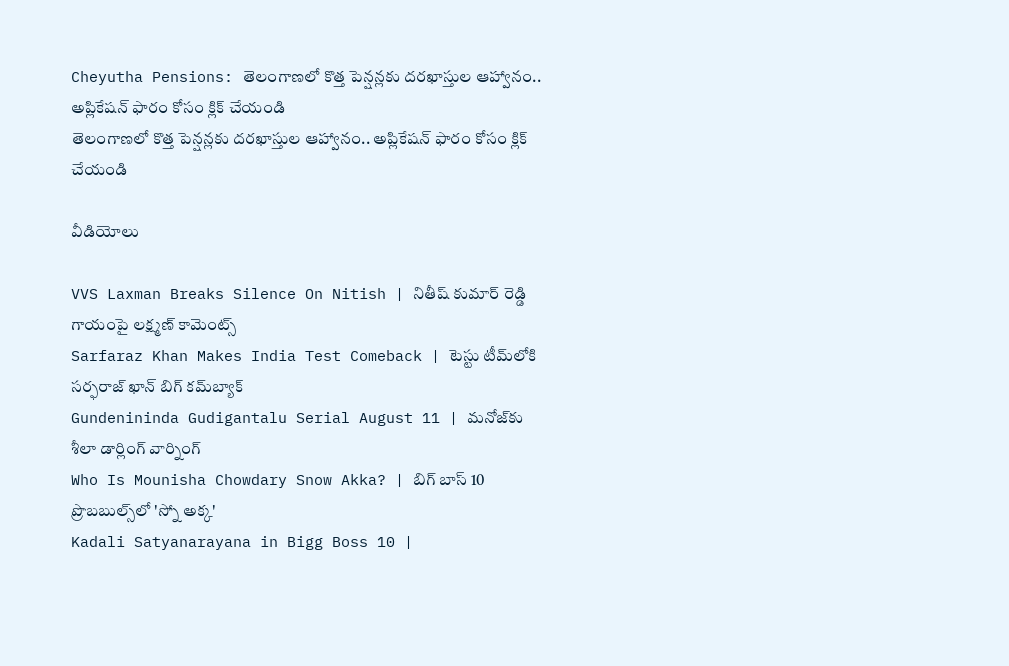Cheyutha Pensions: తెలంగాణలో కొత్త పెన్షన్లకు దరఖాస్తుల ఆహ్వానం.. అప్లికేషన్ ఫారం కోసం క్లిక్ చేయండి
తెలంగాణలో కొత్త పెన్షన్లకు దరఖాస్తుల ఆహ్వానం.. అప్లికేషన్ ఫారం కోసం క్లిక్ చేయండి

వీడియోలు

VVS Laxman Breaks Silence On Nitish | నితీష్ కుమార్ రెడ్డి గాయంపై లక్ష్మణ్ కామెంట్స్
Sarfaraz Khan Makes India Test Comeback | టెస్టు టీమ్‌లోకి సర్ఫరాజ్ ఖాన్ బిగ్ కమ్‌బ్యాక్
Gundenininda Gudigantalu Serial August 11 | మనోజ్‌కు శీలా డార్లింగ్ వార్నింగ్
Who Is Mounisha Chowdary Snow Akka? | బిగ్ బాస్ 10 ప్రొబబుల్స్‌లో 'స్నో అక్క'
Kadali Satyanarayana in Bigg Boss 10 |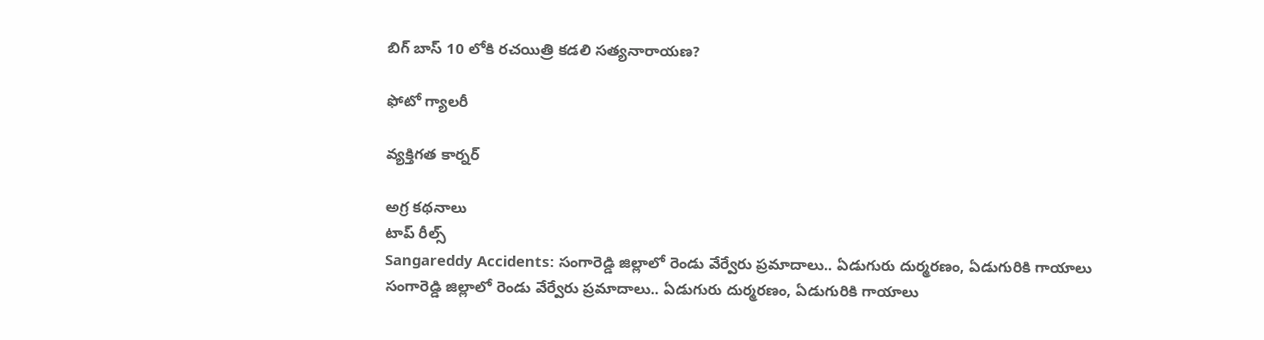బిగ్ బాస్ 10 లోకి రచయిత్రి కడలి సత్యనారాయణ?

ఫోటో గ్యాలరీ

వ్యక్తిగత కార్నర్

అగ్ర కథనాలు
టాప్ రీల్స్
Sangareddy Accidents: సంగారెడ్డి జిల్లాలో రెండు వేర్వేరు ప్రమాదాలు.. ఏడుగురు దుర్మరణం, ఏడుగురికి గాయాలు
సంగారెడ్డి జిల్లాలో రెండు వేర్వేరు ప్రమాదాలు.. ఏడుగురు దుర్మరణం, ఏడుగురికి గాయాలు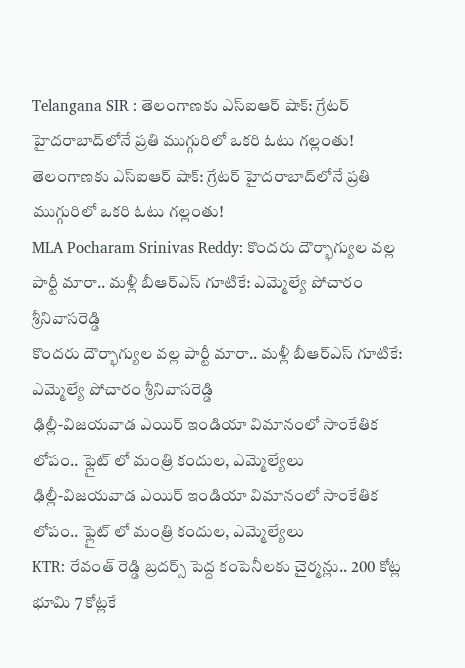Telangana SIR : తెలంగాణకు ఎస్ఐఆర్ షాక్: గ్రేటర్ హైదరాబాద్‌లోనే ప్రతి ముగ్గురిలో ఒకరి ఓటు గల్లంతు!
తెలంగాణకు ఎస్ఐఆర్ షాక్: గ్రేటర్ హైదరాబాద్‌లోనే ప్రతి ముగ్గురిలో ఒకరి ఓటు గల్లంతు!
MLA Pocharam Srinivas Reddy: కొందరు దౌర్భాగ్యుల వల్ల పార్టీ మారా.. మళ్లీ బీఆర్ఎస్‌ గూటికే: ఎమ్మెల్యే పోచారం శ్రీనివాసరెడ్డి
కొందరు దౌర్భాగ్యుల వల్ల పార్టీ మారా.. మళ్లీ బీఆర్ఎస్‌ గూటికే: ఎమ్మెల్యే పోచారం శ్రీనివాసరెడ్డి
ఢిల్లీ-విజయవాడ ఎయిర్ ఇండియా విమానంలో సాంకేతిక లోపం.. ఫ్లైట్ లో మంత్రి కందుల, ఎమ్మెల్యేలు
ఢిల్లీ-విజయవాడ ఎయిర్ ఇండియా విమానంలో సాంకేతిక లోపం.. ఫ్లైట్ లో మంత్రి కందుల, ఎమ్మెల్యేలు
KTR: రేవంత్ రెడ్డి బ్రదర్స్ పెద్ద కంపెనీలకు చైర్మన్లు.. 200 కోట్ల భూమి 7 కోట్లకే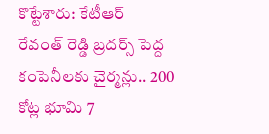కొట్టేశారు: కేటీఆర్
రేవంత్ రెడ్డి బ్రదర్స్ పెద్ద కంపెనీలకు చైర్మన్లు.. 200 కోట్ల భూమి 7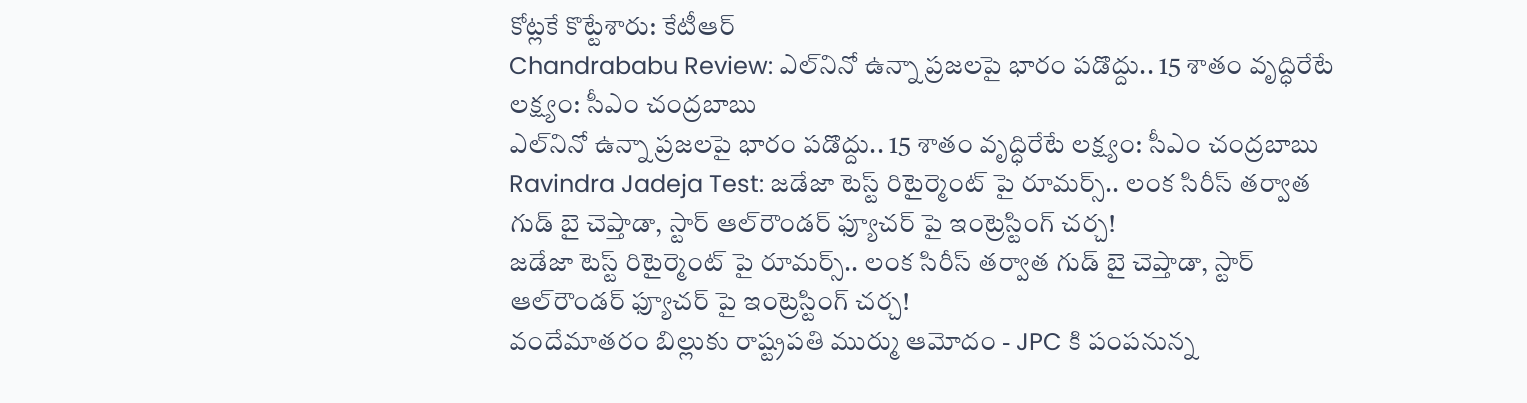కోట్లకే కొట్టేశారు: కేటీఆర్
Chandrababu Review: ఎల్‌నినో ఉన్నా ప్రజలపై భారం పడొద్దు.. 15 శాతం వృద్ధిరేటే లక్ష్యం: సీఎం చంద్రబాబు
ఎల్‌నినో ఉన్నా ప్రజలపై భారం పడొద్దు.. 15 శాతం వృద్ధిరేటే లక్ష్యం: సీఎం చంద్రబాబు
Ravindra Jadeja Test: జడేజా టెస్ట్ రిటైర్మెంట్ పై రూమర్స్.. లంక సిరీస్ తర్వాత గుడ్ బై చెప్తాడా, స్టార్ ఆల్‌రౌండర్ ఫ్యూచర్ పై ఇంట్రెస్టింగ్ చ‌ర్చ‌!
జడేజా టెస్ట్ రిటైర్మెంట్ పై రూమర్స్.. లంక సిరీస్ తర్వాత గుడ్ బై చెప్తాడా, స్టార్ ఆల్‌రౌండర్ ఫ్యూచర్ పై ఇంట్రెస్టింగ్ చ‌ర్చ‌!
వందేమాతరం బిల్లుకు రాష్ట్రపతి ముర్ము ఆమోదం - JPC కి పంపనున్న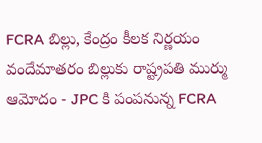FCRA బిల్లు, కేంద్రం కీలక నిర్ణయం
వందేమాతరం బిల్లుకు రాష్ట్రపతి ముర్ము ఆమోదం - JPC కి పంపనున్న FCRA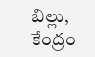బిల్లు, కేంద్రం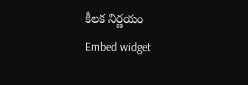కీలక నిర్ణయం
Embed widget